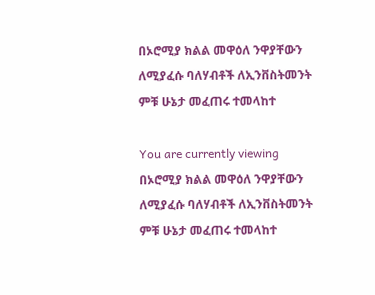በኦሮሚያ ክልል መዋዕለ ንዋያቸውን ለሚያፈሱ ባለሃብቶች ለኢንቨስትመንት ምቹ ሁኔታ መፈጠሩ ተመላከተ

You are currently viewing በኦሮሚያ ክልል መዋዕለ ንዋያቸውን ለሚያፈሱ ባለሃብቶች ለኢንቨስትመንት ምቹ ሁኔታ መፈጠሩ ተመላከተ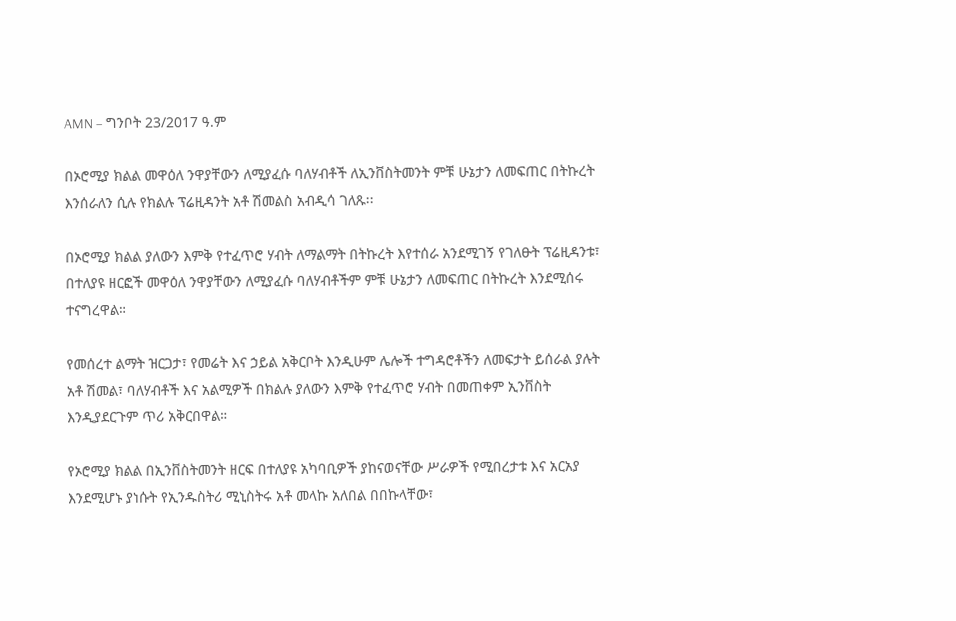AMN – ግንቦት 23/2017 ዓ.ም

በኦሮሚያ ክልል መዋዕለ ንዋያቸውን ለሚያፈሱ ባለሃብቶች ለኢንቨስትመንት ምቹ ሁኔታን ለመፍጠር በትኩረት እንሰራለን ሲሉ የክልሉ ፕሬዚዳንት አቶ ሽመልስ አብዲሳ ገለጹ፡፡

በኦሮሚያ ክልል ያለውን እምቅ የተፈጥሮ ሃብት ለማልማት በትኩረት እየተሰራ አንደሚገኝ የገለፁት ፕሬዚዳንቱ፣ በተለያዩ ዘርፎች መዋዕለ ንዋያቸውን ለሚያፈሱ ባለሃብቶችም ምቹ ሁኔታን ለመፍጠር በትኩረት እንደሚሰሩ ተናግረዋል።

የመሰረተ ልማት ዝርጋታ፣ የመሬት እና ኃይል አቅርቦት እንዲሁም ሌሎች ተግዳሮቶችን ለመፍታት ይሰራል ያሉት አቶ ሽመል፣ ባለሃብቶች እና አልሚዎች በክልሉ ያለውን እምቅ የተፈጥሮ ሃብት በመጠቀም ኢንቨስት እንዲያደርጉም ጥሪ አቅርበዋል።

የኦሮሚያ ክልል በኢንቨስትመንት ዘርፍ በተለያዩ አካባቢዎች ያከናወናቸው ሥራዎች የሚበረታቱ እና አርአያ እንደሚሆኑ ያነሱት የኢንዱስትሪ ሚኒስትሩ አቶ መላኩ አለበል በበኩላቸው፣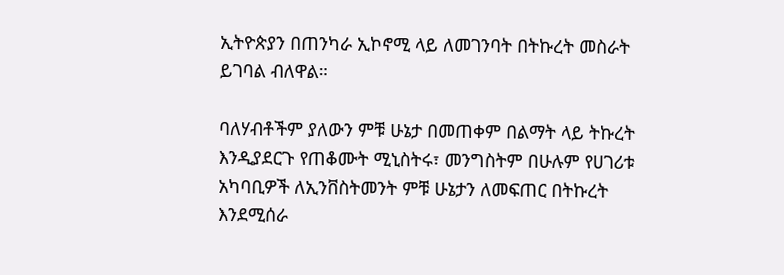ኢትዮጵያን በጠንካራ ኢኮኖሚ ላይ ለመገንባት በትኩረት መስራት ይገባል ብለዋል።

ባለሃብቶችም ያለውን ምቹ ሁኔታ በመጠቀም በልማት ላይ ትኩረት እንዲያደርጉ የጠቆሙት ሚኒስትሩ፣ መንግስትም በሁሉም የሀገሪቱ አካባቢዎች ለኢንቨስትመንት ምቹ ሁኔታን ለመፍጠር በትኩረት እንደሚሰራ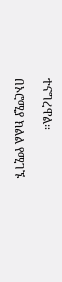ተናግረዋል።

በኦሮሚያ ክልል የሚገኙ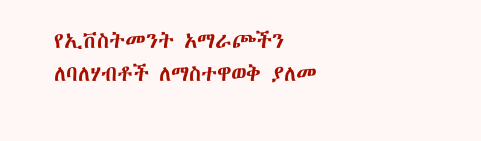የኢቨስትመንት አማራጮችን ለባለሃብቶች ለማስተዋወቅ ያለመ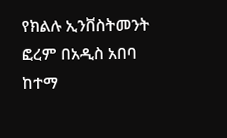የክልሉ ኢንቨስትመንት ፎረም በአዲስ አበባ ከተማ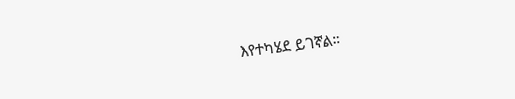እየተካሄደ ይገኛል።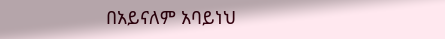በአይናለም አባይነህ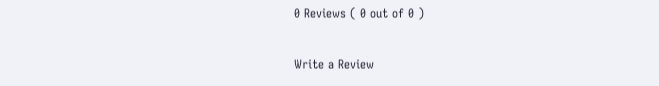0 Reviews ( 0 out of 0 )

Write a Review